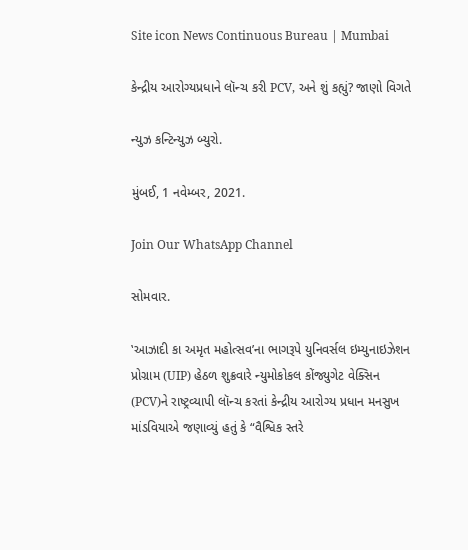Site icon News Continuous Bureau | Mumbai

કેન્દ્રીય આરોગ્યપ્રધાને લૉન્ચ કરી PCV, અને શું કહ્યું? જાણો વિગતે

ન્યુઝ કન્ટિન્યુઝ બ્યુરો.

મુંબઈ, 1 નવેમ્બર, 2021.

Join Our WhatsApp Channel

સોમવાર.

‛આઝાદી કા અમૃત મહોત્સવ’ના ભાગરૂપે યુનિવર્સલ ઇમ્યુનાઇઝેશન પ્રોગ્રામ (UIP) હેઠળ શુક્રવારે ન્યુમોકોકલ કોંજ્યુગેટ વેક્સિન (PCV)ને રાષ્ટ્રવ્યાપી લૉન્ચ કરતાં કેન્દ્રીય આરોગ્ય પ્રધાન મનસુખ માંડવિયાએ જણાવ્યું હતું કે “વૈશ્વિક સ્તરે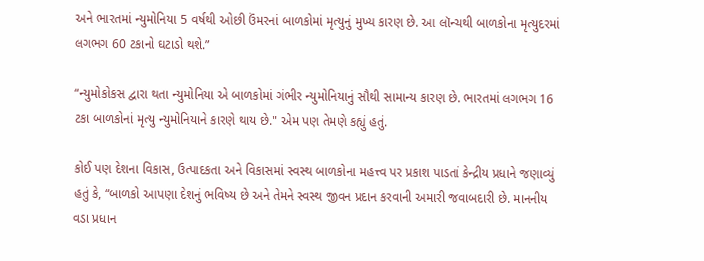અને ભારતમાં ન્યુમોનિયા 5 વર્ષથી ઓછી ઉંમરનાં બાળકોમાં મૃત્યુનું મુખ્ય કારણ છે. આ લૉન્ચથી બાળકોના મૃત્યુદરમાં લગભગ 60 ટકાનો ઘટાડો થશે.”

“ન્યુમોકોકસ દ્વારા થતા ન્યુમોનિયા એ બાળકોમાં ગંભીર ન્યુમોનિયાનું સૌથી સામાન્ય કારણ છે. ભારતમાં લગભગ 16 ટકા બાળકોનાં મૃત્યુ ન્યુમોનિયાને કારણે થાય છે." એમ પણ તેમણે કહ્યું હતું.

કોઈ પણ દેશના વિકાસ, ઉત્પાદકતા અને વિકાસમાં સ્વસ્થ બાળકોના મહત્ત્વ પર પ્રકાશ પાડતાં કેન્દ્રીય પ્રધાને જણાવ્યું હતું કે, “બાળકો આપણા દેશનું ભવિષ્ય છે અને તેમને સ્વસ્થ જીવન પ્રદાન કરવાની અમારી જવાબદારી છે. માનનીય વડા પ્રધાન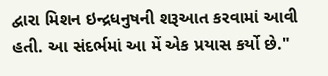દ્વારા મિશન ઇન્દ્રધનુષની શરૂઆત કરવામાં આવી હતી. આ સંદર્ભમાં આ મેં એક પ્રયાસ કર્યો છે."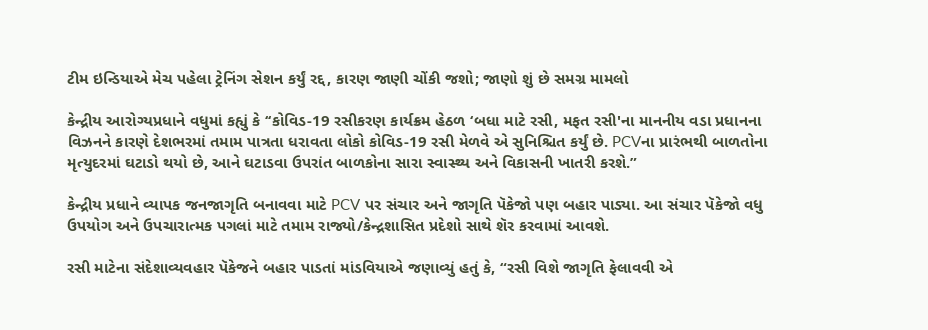ટીમ ઇન્ડિયાએ મેચ પહેલા ટ્રેનિંગ સેશન કર્યું રદ્દ, કારણ જાણી ચોંકી જશો; જાણો શું છે સમગ્ર મામલો

કેન્દ્રીય આરોગ્યપ્રધાને વધુમાં કહ્યું કે ‘‘કોવિડ-19 રસીકરણ કાર્યક્રમ હેઠળ ‘બધા માટે રસી, મફત રસી'ના માનનીય વડા પ્રધાનના વિઝનને કારણે દેશભરમાં તમામ પાત્રતા ધરાવતા લોકો કોવિડ-19 રસી મેળવે એ સુનિશ્ચિત કર્યું છે. PCVના પ્રારંભથી બાળતોના મૃત્યુદરમાં ઘટાડો થયો છે, આને ઘટાડવા ઉપરાંત બાળકોના સારા સ્વાસ્થ્ય અને વિકાસની ખાતરી કરશે.”

કેન્દ્રીય પ્રધાને વ્યાપક જનજાગૃતિ બનાવવા માટે PCV પર સંચાર અને જાગૃતિ પૅકેજો પણ બહાર પાડ્યા. આ સંચાર પૅકેજો વધુ ઉપયોગ અને ઉપચારાત્મક પગલાં માટે તમામ રાજ્યો/કેન્દ્રશાસિત પ્રદેશો સાથે શૅર કરવામાં આવશે.

રસી માટેના સંદેશાવ્યવહાર પૅકેજને બહાર પાડતાં માંડવિયાએ જણાવ્યું હતું કે, “રસી વિશે જાગૃતિ ફેલાવવી એ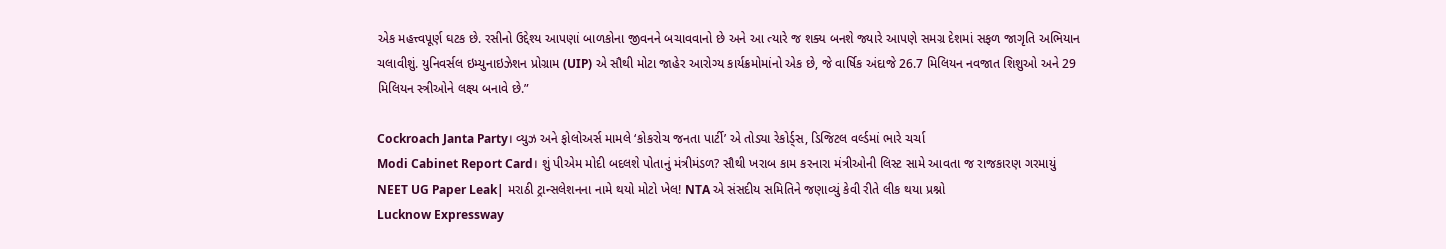એક મહત્ત્વપૂર્ણ ઘટક છે. રસીનો ઉદ્દેશ્ય આપણાં બાળકોના જીવનને બચાવવાનો છે અને આ ત્યારે જ શક્ય બનશે જ્યારે આપણે સમગ્ર દેશમાં સફળ જાગૃતિ અભિયાન ચલાવીશું. યુનિવર્સલ ઇમ્યુનાઇઝેશન પ્રોગ્રામ (UIP) એ સૌથી મોટા જાહેર આરોગ્ય કાર્યક્રમોમાંનો એક છે, જે વાર્ષિક અંદાજે 26.7 મિલિયન નવજાત શિશુઓ અને 29 મિલિયન સ્ત્રીઓને લક્ષ્ય બનાવે છે.”

Cockroach Janta Party। વ્યુઝ અને ફોલોઅર્સ મામલે ‘કોકરોચ જનતા પાર્ટી’ એ તોડ્યા રેકોર્ડ્સ, ડિજિટલ વર્લ્ડમાં ભારે ચર્ચા
Modi Cabinet Report Card। શું પીએમ મોદી બદલશે પોતાનું મંત્રીમંડળ? સૌથી ખરાબ કામ કરનારા મંત્રીઓની લિસ્ટ સામે આવતા જ રાજકારણ ગરમાયું
NEET UG Paper Leak| મરાઠી ટ્રાન્સલેશનના નામે થયો મોટો ખેલ! NTA એ સંસદીય સમિતિને જણાવ્યું કેવી રીતે લીક થયા પ્રશ્નો
Lucknow Expressway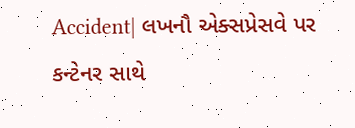Accident| લખનૌ એક્સપ્રેસવે પર કન્ટેનર સાથે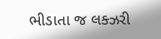ભીડાતા જ લક્ઝરી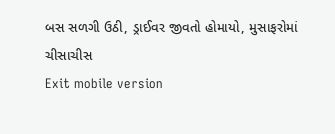બસ સળગી ઉઠી, ડ્રાઈવર જીવતો હોમાયો, મુસાફરોમાં ચીસાચીસ
Exit mobile version